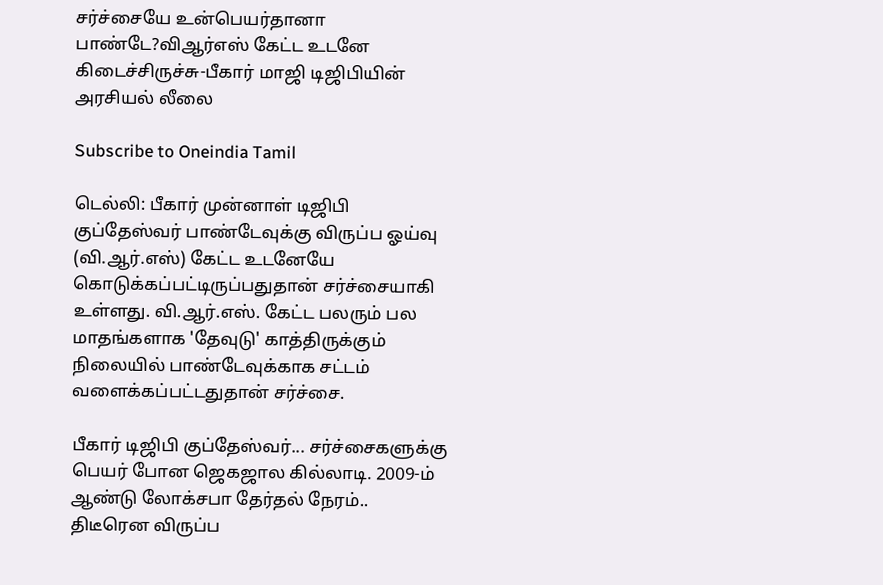சர்ச்சையே உன்பெயர்தானா பாண்டே?விஆர்எஸ் கேட்ட உடனே கிடைச்சிருச்சு-பீகார் மாஜி டிஜிபியின் அரசியல் லீலை

Subscribe to Oneindia Tamil

டெல்லி: பீகார் முன்னாள் டிஜிபி குப்தேஸ்வர் பாண்டேவுக்கு விருப்ப ஓய்வு (வி.ஆர்.எஸ்) கேட்ட உடனேயே கொடுக்கப்பட்டிருப்பதுதான் சர்ச்சையாகி உள்ளது. வி.ஆர்.எஸ். கேட்ட பலரும் பல மாதங்களாக 'தேவுடு' காத்திருக்கும் நிலையில் பாண்டேவுக்காக சட்டம் வளைக்கப்பட்டதுதான் சர்ச்சை.

பீகார் டிஜிபி குப்தேஸ்வர்... சர்ச்சைகளுக்கு பெயர் போன ஜெகஜால கில்லாடி. 2009-ம் ஆண்டு லோக்சபா தேர்தல் நேரம்.. திடீரென விருப்ப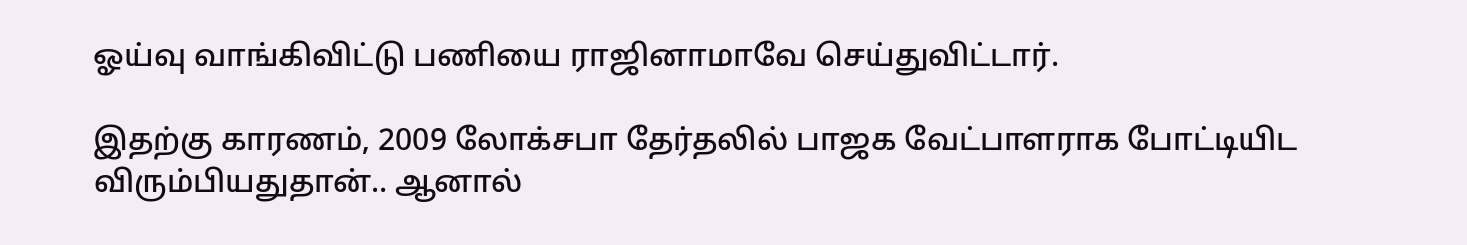ஓய்வு வாங்கிவிட்டு பணியை ராஜினாமாவே செய்துவிட்டார்.

இதற்கு காரணம், 2009 லோக்சபா தேர்தலில் பாஜக வேட்பாளராக போட்டியிட விரும்பியதுதான்.. ஆனால்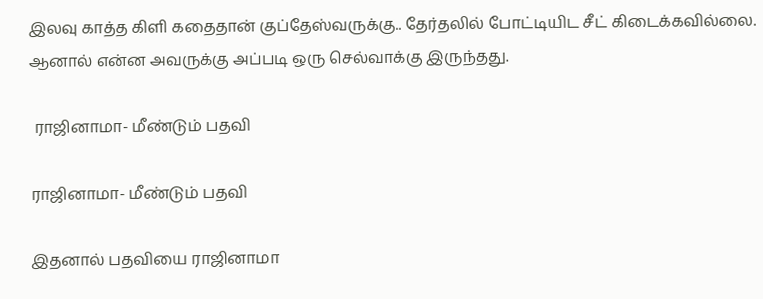இலவு காத்த கிளி கதைதான் குப்தேஸ்வருக்கு.. தேர்தலில் போட்டியிட சீட் கிடைக்கவில்லை. ஆனால் என்ன அவருக்கு அப்படி ஒரு செல்வாக்கு இருந்தது.

 ராஜினாமா- மீண்டும் பதவி

ராஜினாமா- மீண்டும் பதவி

இதனால் பதவியை ராஜினாமா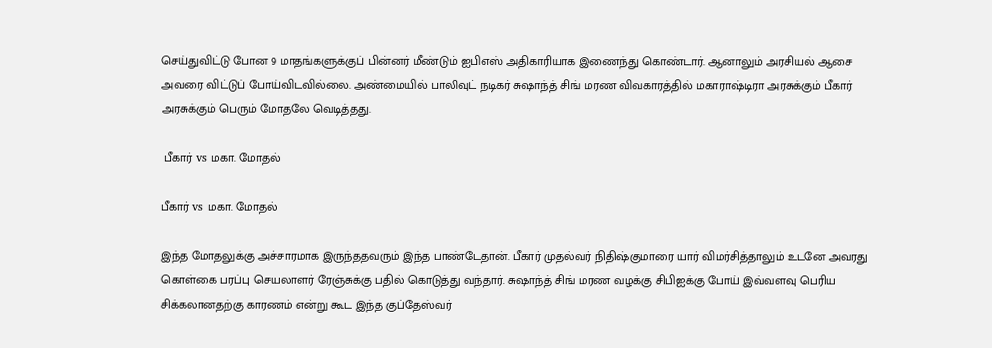செய்துவிட்டு போன 9 மாதங்களுக்குப் பின்னர் மீண்டும் ஐபிஎஸ் அதிகாரியாக இணைந்து கொண்டார். ஆனாலும் அரசியல் ஆசை அவரை விட்டுப் போய்விடவில்லை. அண்மையில் பாலிவுட் நடிகர் சுஷாந்த் சிங் மரண விவகாரத்தில் மகாராஷ்டிரா அரசுக்கும் பீகார் அரசுக்கும் பெரும் மோதலே வெடித்தது.

 பீகார் vs மகா. மோதல்

பீகார் vs மகா. மோதல்

இந்த மோதலுக்கு அச்சாரமாக இருந்ததவரும் இந்த பாண்டேதான். பீகார் முதல்வர் நிதிஷ்குமாரை யார் விமர்சித்தாலும் உடனே அவரது கொள்கை பரப்பு செயலாளர் ரேஞ்சுக்கு பதில் கொடுத்து வந்தார். சுஷாந்த் சிங் மரண வழக்கு சிபிஐக்கு போய் இவ்வளவு பெரிய சிக்கலானதற்கு காரணம் என்று கூட இந்த குப்தேஸ்வர்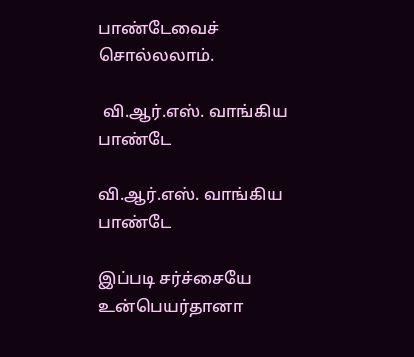பாண்டேவைச் சொல்லலாம்.

 வி.ஆர்.எஸ். வாங்கிய பாண்டே

வி.ஆர்.எஸ். வாங்கிய பாண்டே

இப்படி சர்ச்சையே உன்பெயர்தானா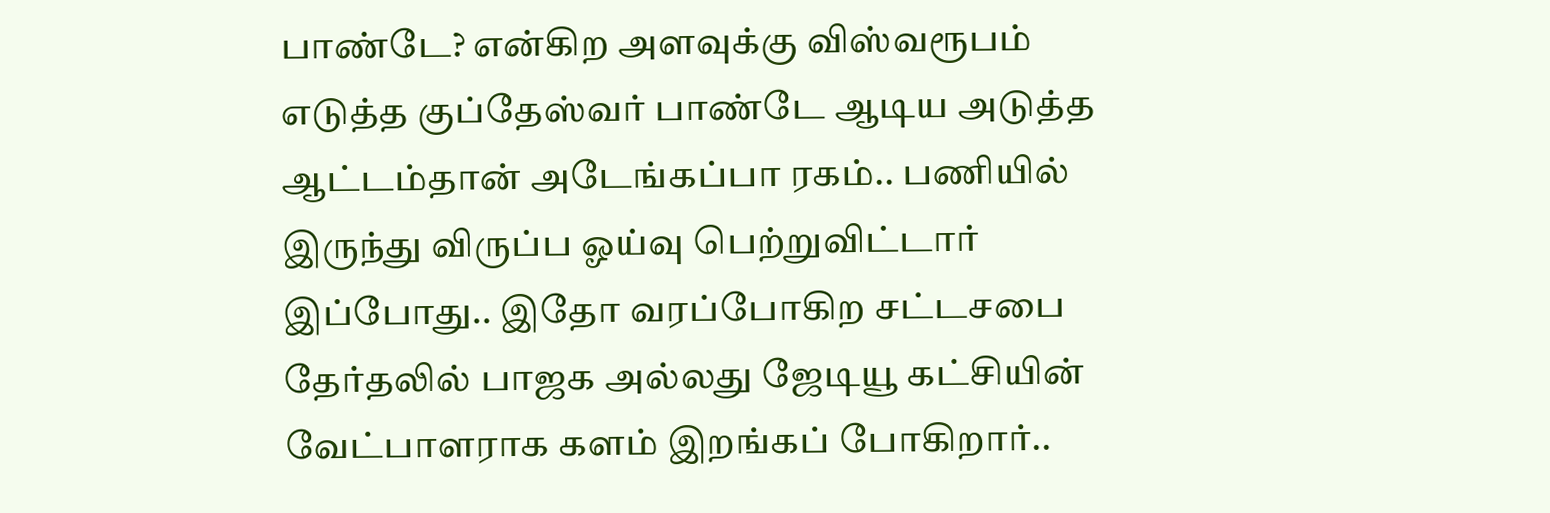பாண்டே? என்கிற அளவுக்கு விஸ்வரூபம் எடுத்த குப்தேஸ்வர் பாண்டே ஆடிய அடுத்த ஆட்டம்தான் அடேங்கப்பா ரகம்.. பணியில் இருந்து விருப்ப ஓய்வு பெற்றுவிட்டார் இப்போது.. இதோ வரப்போகிற சட்டசபை தேர்தலில் பாஜக அல்லது ஜேடியூ கட்சியின் வேட்பாளராக களம் இறங்கப் போகிறார்..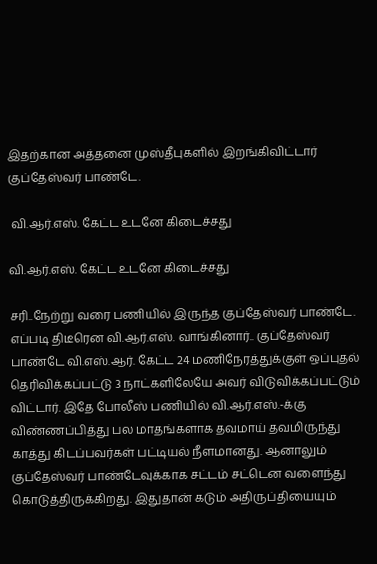இதற்கான அத்தனை முஸ்தீபுகளில் இறங்கிவிட்டார் குப்தேஸ்வர் பாண்டே.

 வி.ஆர்.எஸ். கேட்ட உடனே கிடைச்சது

வி.ஆர்.எஸ். கேட்ட உடனே கிடைச்சது

சரி..நேற்று வரை பணியில் இருந்த குப்தேஸ்வர் பாண்டே. எப்படி திடீரென வி.ஆர்.எஸ். வாங்கினார்.. குப்தேஸ்வர் பாண்டே வி.எஸ்.ஆர். கேட்ட 24 மணிநேரத்துக்குள் ஒப்புதல் தெரிவிக்கப்பட்டு 3 நாட்களிலேயே அவர் விடுவிக்கப்பட்டும் விட்டார். இதே போலீஸ் பணியில் வி.ஆர்.எஸ்.-க்கு விண்ணப்பித்து பல மாதங்களாக தவமாய் தவமிருந்து காத்து கிடப்பவர்கள் பட்டியல் நீளமானது. ஆனாலும் குப்தேஸ்வர் பாண்டேவுக்காக சட்டம் சட்டென வளைந்து கொடுத்திருக்கிறது. இதுதான் கடும் அதிருப்தியையும்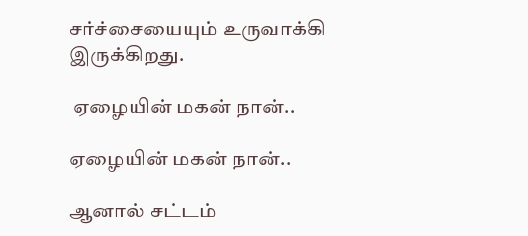சர்ச்சையையும் உருவாக்கி இருக்கிறது.

 ஏழையின் மகன் நான்..

ஏழையின் மகன் நான்..

ஆனால் சட்டம்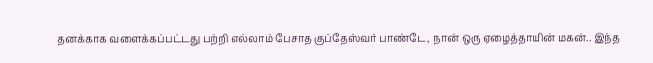தனக்காக வளைக்கப்பட்டது பற்றி எல்லாம் பேசாத குப்தேஸ்வர் பாண்டே, நான் ஒரு ஏழைத்தாயின் மகன்.. இந்த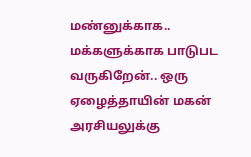மண்னுக்காக.. மக்களுக்காக பாடுபட வருகிறேன்.. ஒரு ஏழைத்தாயின் மகன் அரசியலுக்கு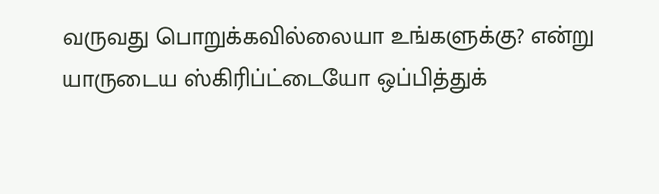வருவது பொறுக்கவில்லையா உங்களுக்கு? என்று யாருடைய ஸ்கிரிப்ட்டையோ ஒப்பித்துக்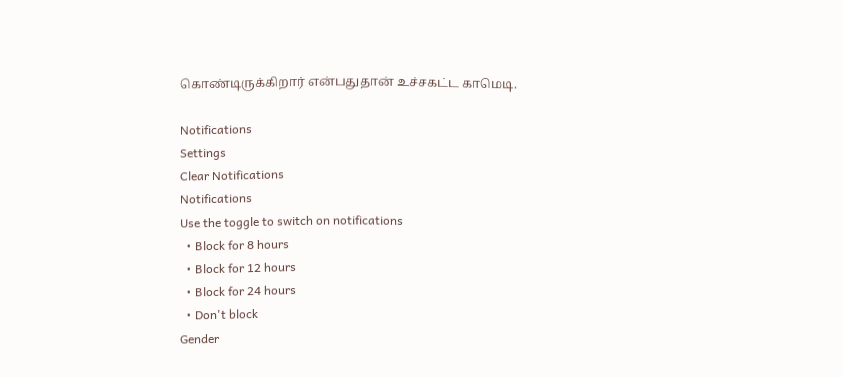கொண்டிருக்கிறார் என்பதுதான் உச்சகட்ட காமெடி.

Notifications
Settings
Clear Notifications
Notifications
Use the toggle to switch on notifications
  • Block for 8 hours
  • Block for 12 hours
  • Block for 24 hours
  • Don't block
Gender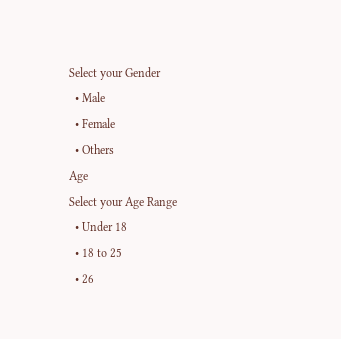Select your Gender
  • Male
  • Female
  • Others
Age
Select your Age Range
  • Under 18
  • 18 to 25
  • 26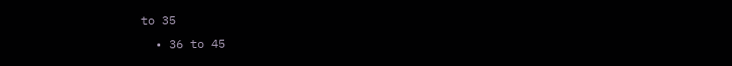to 35
  • 36 to 45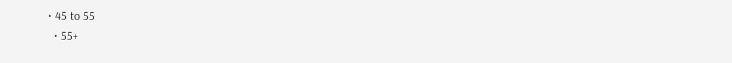• 45 to 55
  • 55+